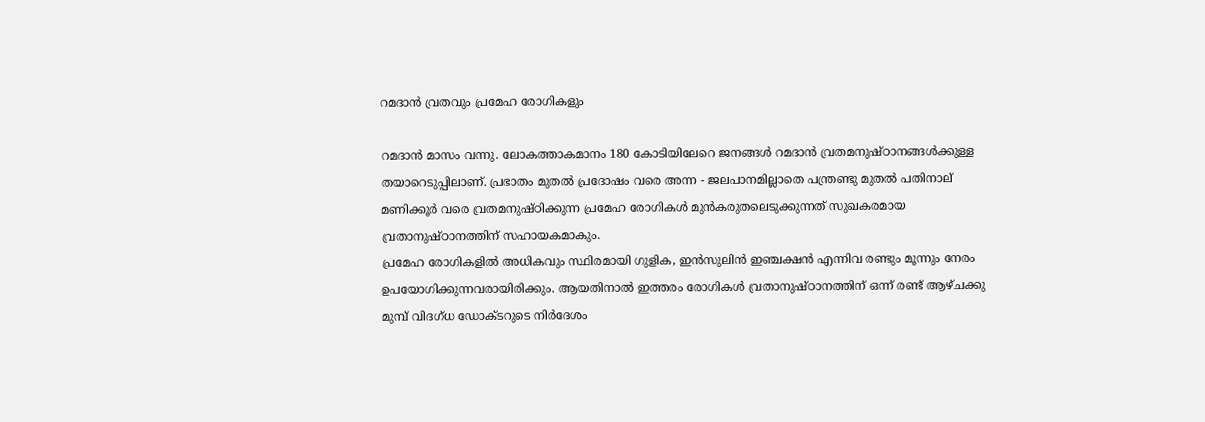റമദാൻ വ്രതവും പ്രമേഹ രോഗികളും

റമദാൻ മാസം വന്നു. ലോകത്താകമാനം 180 കോടിയിലേറെ ജനങ്ങൾ റമദാൻ വ്രതമനുഷ്ഠാനങ്ങൾക്കുള്ള തയാറെടുപ്പിലാണ്. പ്രഭാതം മുതൽ പ്രദോഷം വരെ അന്ന - ജലപാനമില്ലാതെ പന്ത്രണ്ടു മുതൽ പതിനാല് മണിക്കൂർ വരെ വ്രതമനുഷ്ഠിക്കുന്ന പ്രമേഹ രോഗികൾ മുൻകരുതലെടുക്കുന്നത് സുഖകരമായ വ്രതാനുഷ്ഠാനത്തിന് സഹായകമാകും.
പ്രമേഹ രോഗികളിൽ അധികവും സ്ഥിരമായി ഗുളിക, ഇൻസുലിൻ ഇഞ്ചക്ഷൻ എന്നിവ രണ്ടും മൂന്നും നേരം ഉപയോഗിക്കുന്നവരായിരിക്കും. ആയതിനാൽ ഇത്തരം രോഗികൾ വ്രതാനുഷ്ഠാനത്തിന് ഒന്ന് രണ്ട് ആഴ്ചക്കു മുമ്പ് വിദഗ്ധ ഡോക്ടറുടെ നിർദേശം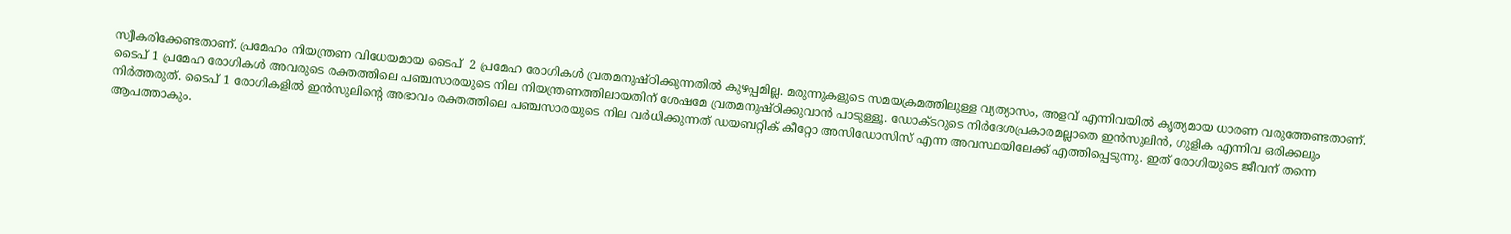സ്വീകരിക്കേണ്ടതാണ്. പ്രമേഹം നിയന്ത്രണ വിധേയമായ ടൈപ്  2 പ്രമേഹ രോഗികൾ വ്രതമനുഷ്ഠിക്കുന്നതിൽ കുഴപ്പമില്ല. മരുന്നുകളുടെ സമയക്രമത്തിലുള്ള വ്യത്യാസം, അളവ് എന്നിവയിൽ കൃത്യമായ ധാരണ വരുത്തേണ്ടതാണ്.
ടൈപ് 1 പ്രമേഹ രോഗികൾ അവരുടെ രക്തത്തിലെ പഞ്ചസാരയുടെ നില നിയന്ത്രണത്തിലായതിന് ശേഷമേ വ്രതമനുഷ്ഠിക്കുവാൻ പാടുള്ളൂ. ഡോക്ടറുടെ നിർദേശപ്രകാരമല്ലാതെ ഇൻസുലിൻ, ഗുളിക എന്നിവ ഒരിക്കലും നിർത്തരുത്. ടൈപ് 1 രോഗികളിൽ ഇൻസുലിന്റെ അഭാവം രക്തത്തിലെ പഞ്ചസാരയുടെ നില വർധിക്കുന്നത് ഡയബറ്റിക് കീറ്റോ അസിഡോസിസ് എന്ന അവസ്ഥയിലേക്ക് എത്തിപ്പെടുന്നു. ഇത് രോഗിയുടെ ജീവന് തന്നെ ആപത്താകും.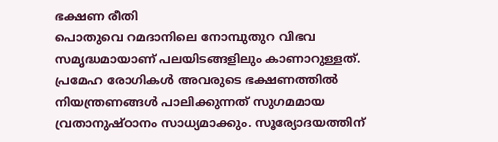ഭക്ഷണ രീതി
പൊതുവെ റമദാനിലെ നോമ്പുതുറ വിഭവ സമൃദ്ധമായാണ് പലയിടങ്ങളിലും കാണാറുള്ളത്. പ്രമേഹ രോഗികൾ അവരുടെ ഭക്ഷണത്തിൽ നിയന്ത്രണങ്ങൾ പാലിക്കുന്നത് സുഗമമായ വ്രതാനുഷ്ഠാനം സാധ്യമാക്കും. സൂര്യോദയത്തിന്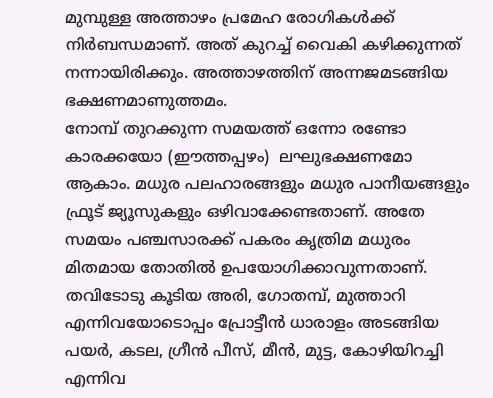മുമ്പുള്ള അത്താഴം പ്രമേഹ രോഗികൾക്ക് നിർബന്ധമാണ്. അത് കുറച്ച് വൈകി കഴിക്കുന്നത് നന്നായിരിക്കും. അത്താഴത്തിന് അന്നജമടങ്ങിയ ഭക്ഷണമാണുത്തമം.
നോമ്പ് തുറക്കുന്ന സമയത്ത് ഒന്നോ രണ്ടോ കാരക്കയോ (ഈത്തപ്പഴം)  ലഘുഭക്ഷണമോ ആകാം. മധുര പലഹാരങ്ങളും മധുര പാനീയങ്ങളും ഫ്രൂട് ജ്യൂസുകളും ഒഴിവാക്കേണ്ടതാണ്. അതേ സമയം പഞ്ചസാരക്ക് പകരം കൃത്രിമ മധുരം മിതമായ തോതിൽ ഉപയോഗിക്കാവുന്നതാണ്.  തവിടോടു കൂടിയ അരി, ഗോതമ്പ്, മുത്താറി എന്നിവയോടൊപ്പം പ്രോട്ടീൻ ധാരാളം അടങ്ങിയ പയർ, കടല, ഗ്രീൻ പീസ്, മീൻ, മുട്ട, കോഴിയിറച്ചി  എന്നിവ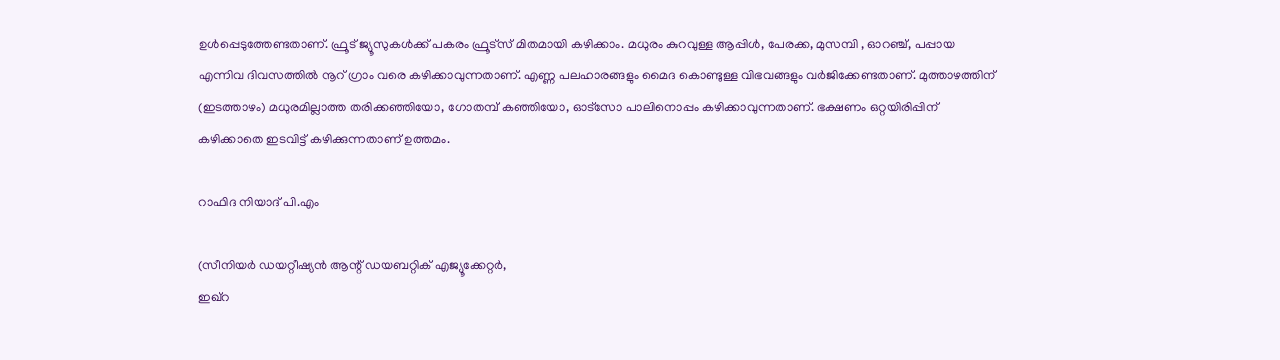ഉൾപ്പെടുത്തേണ്ടതാണ്. ഫ്രൂട് ജ്യൂസുകൾക്ക് പകരം ഫ്രൂട്‌സ് മിതമായി കഴിക്കാം. മധുരം കുറവുള്ള ആപ്പിൾ, പേരക്ക, മുസമ്പി , ഓറഞ്ച്, പപ്പായ എന്നിവ ദിവസത്തിൽ നൂറ് ഗ്രാം വരെ കഴിക്കാവുന്നതാണ്. എണ്ണ പലഹാരങ്ങളും മൈദ കൊണ്ടുള്ള വിഭവങ്ങളും വർജിക്കേണ്ടതാണ്. മുത്താഴത്തിന് (ഇടത്താഴം) മധുരമില്ലാത്ത തരിക്കഞ്ഞിയോ, ഗോതമ്പ് കഞ്ഞിയോ, ഓട്‌സോ പാലിനൊപ്പം കഴിക്കാവുന്നതാണ്. ഭക്ഷണം ഒറ്റയിരിപ്പിന് കഴിക്കാതെ ഇടവിട്ട് കഴിക്കുന്നതാണ് ഉത്തമം.

റാഫിദ നിയാദ് പി.എം

(സീനിയർ ഡയറ്റീഷ്യൻ ആന്റ് ഡയബറ്റിക് എജ്യൂക്കേറ്റർ,
ഇഖ്‌റ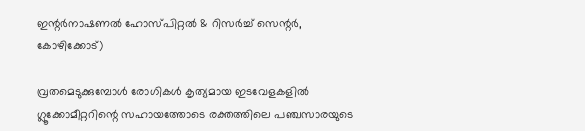ഇന്റർനാഷണൽ ഹോസ്പിറ്റൽ & റിസർച്ച് സെന്റർ, കോഴിക്കോട്)

വ്രതമെടുക്കുമ്പോൾ രോഗികൾ കൃത്യമായ ഇടവേളകളിൽ ഗ്ലൂക്കോമീറ്ററിന്റെ സഹായത്തോടെ രക്തത്തിലെ പഞ്ചസാരയുടെ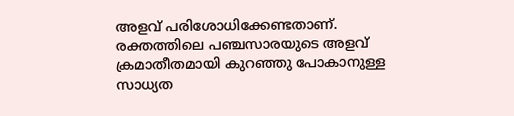അളവ് പരിശോധിക്കേണ്ടതാണ്. രക്തത്തിലെ പഞ്ചസാരയുടെ അളവ് ക്രമാതീതമായി കുറഞ്ഞു പോകാനുള്ള സാധ്യത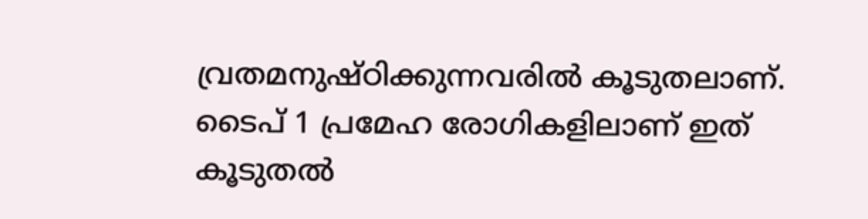വ്രതമനുഷ്ഠിക്കുന്നവരിൽ കൂടുതലാണ്. ടൈപ് 1 പ്രമേഹ രോഗികളിലാണ് ഇത് കൂടുതൽ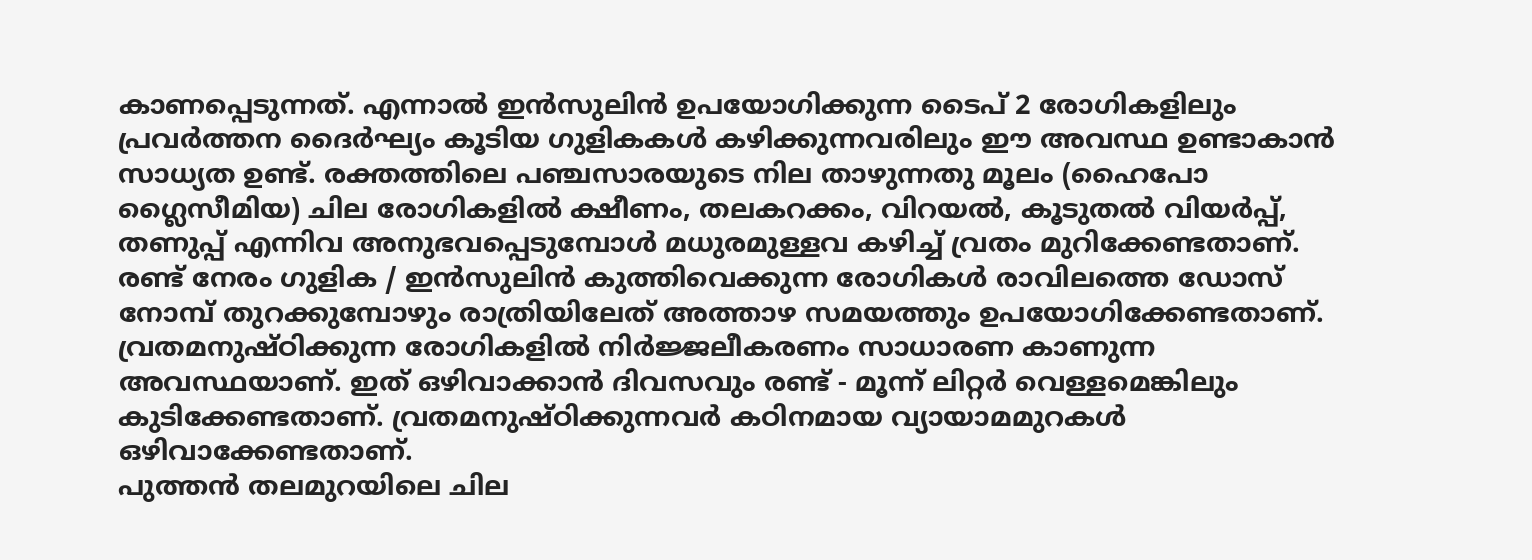കാണപ്പെടുന്നത്. എന്നാൽ ഇൻസുലിൻ ഉപയോഗിക്കുന്ന ടൈപ് 2 രോഗികളിലും പ്രവർത്തന ദൈർഘ്യം കൂടിയ ഗുളികകൾ കഴിക്കുന്നവരിലും ഈ അവസ്ഥ ഉണ്ടാകാൻ സാധ്യത ഉണ്ട്. രക്തത്തിലെ പഞ്ചസാരയുടെ നില താഴുന്നതു മൂലം (ഹൈപോ ഗ്ലൈസീമിയ) ചില രോഗികളിൽ ക്ഷീണം, തലകറക്കം, വിറയൽ, കൂടുതൽ വിയർപ്പ്, തണുപ്പ് എന്നിവ അനുഭവപ്പെടുമ്പോൾ മധുരമുള്ളവ കഴിച്ച് വ്രതം മുറിക്കേണ്ടതാണ്.  രണ്ട് നേരം ഗുളിക / ഇൻസുലിൻ കുത്തിവെക്കുന്ന രോഗികൾ രാവിലത്തെ ഡോസ് നോമ്പ് തുറക്കുമ്പോഴും രാത്രിയിലേത് അത്താഴ സമയത്തും ഉപയോഗിക്കേണ്ടതാണ്.
വ്രതമനുഷ്ഠിക്കുന്ന രോഗികളിൽ നിർജ്ജലീകരണം സാധാരണ കാണുന്ന അവസ്ഥയാണ്. ഇത് ഒഴിവാക്കാൻ ദിവസവും രണ്ട് - മൂന്ന് ലിറ്റർ വെള്ളമെങ്കിലും കുടിക്കേണ്ടതാണ്. വ്രതമനുഷ്ഠിക്കുന്നവർ കഠിനമായ വ്യായാമമുറകൾ ഒഴിവാക്കേണ്ടതാണ്.
പുത്തൻ തലമുറയിലെ ചില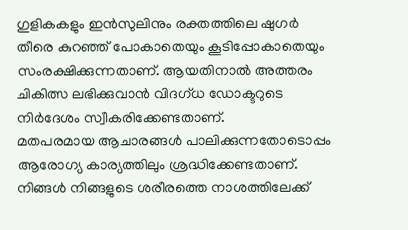ഗുളികകളും ഇൻസുലിനും രക്തത്തിലെ ഷുഗർ തീരെ കുറഞ്ഞ് പോകാതെയും കൂടിപ്പോകാതെയും സംരക്ഷിക്കുന്നതാണ്. ആയതിനാൽ അത്തരം ചികിത്സ ലഭിക്കുവാൻ വിദഗ്ധ ഡോക്ടറുടെ നിർദേശം സ്വീകരിക്കേണ്ടതാണ്.
മതപരമായ ആചാരങ്ങൾ പാലിക്കുന്നതോടൊപ്പം ആരോഗ്യ കാര്യത്തിലും ശ്രദ്ധിക്കേണ്ടതാണ്. നിങ്ങൾ നിങ്ങളുടെ ശരീരത്തെ നാശത്തിലേക്ക്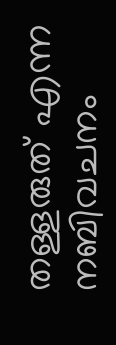തള്ളരുത് എന്ന നബിവചനം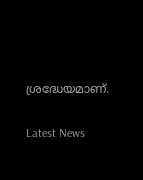ശ്രദ്ധേയമാണ്.

Latest News